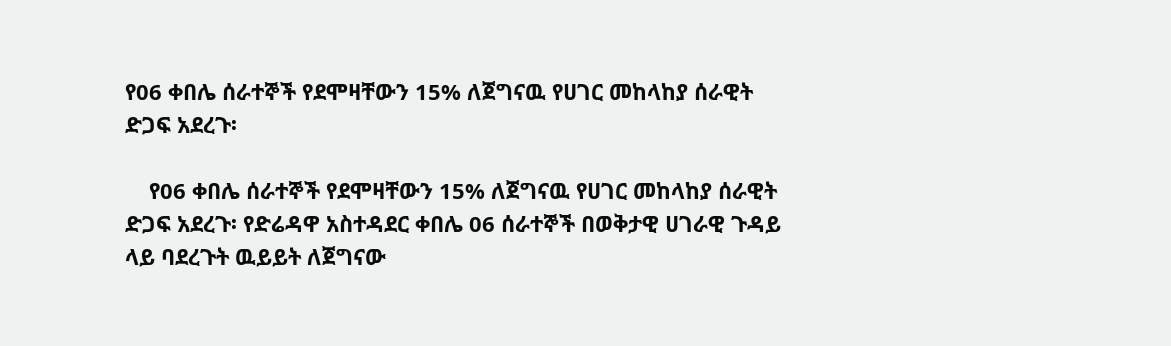የ06 ቀበሌ ሰራተኞች የደሞዛቸውን 15% ለጀግናዉ የሀገር መከላከያ ሰራዊት ድጋፍ አደረጉ፡

    የ06 ቀበሌ ሰራተኞች የደሞዛቸውን 15% ለጀግናዉ የሀገር መከላከያ ሰራዊት ድጋፍ አደረጉ፡ የድሬዳዋ አስተዳደር ቀበሌ 06 ሰራተኞች በወቅታዊ ሀገራዊ ጉዳይ ላይ ባደረጉት ዉይይት ለጀግናው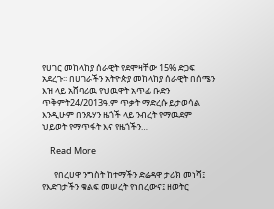የሀገር መከላከያ ሰራዊት የደሞዛቸው 15% ድጋፍ አደረጉ፡፡ በሀገራችን አትዮጵያ መከላከያ ሰራዊት በሰሜን እዝ ላይ አሸባሪዉ የህዉዋት አጥፊ ቡድን ጥቅምት24/2013ዓ.ም ጥቃት ማድረሱ ይታወሳል እንዲሁም በንጹሃን ዜጎች ላይ ንብረት የማዉደም ህይወት የማጥፋት እና የዜጎችን…

    Read More

      የበረሀዋ ንግስት ከተማችን ድሬዳዋ ታሪክ መነሻ፤ የእድገታችን ቁልፍ መሠረት የነበረውና፤ ዘወትር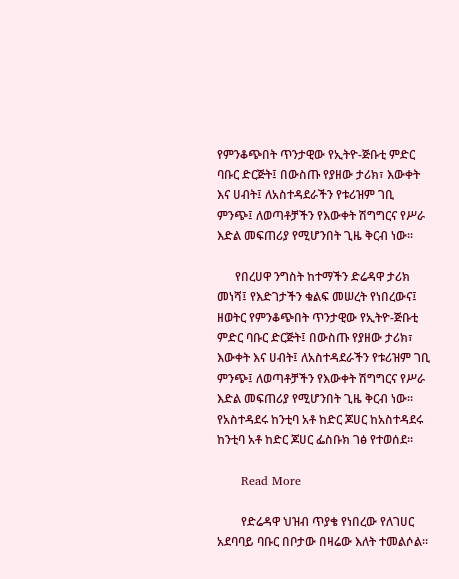የምንቆጭበት ጥንታዊው የኢትዮ-ጅቡቲ ምድር ባቡር ድርጅት፤ በውስጡ የያዘው ታሪክ፣ እውቀት እና ሀብት፤ ለአስተዳደራችን የቱሪዝም ገቢ ምንጭ፤ ለወጣቶቻችን የእውቀት ሽግግርና የሥራ እድል መፍጠሪያ የሚሆንበት ጊዜ ቅርብ ነው፡፡

      የበረሀዋ ንግስት ከተማችን ድሬዳዋ ታሪክ መነሻ፤ የእድገታችን ቁልፍ መሠረት የነበረውና፤ ዘወትር የምንቆጭበት ጥንታዊው የኢትዮ-ጅቡቲ ምድር ባቡር ድርጅት፤ በውስጡ የያዘው ታሪክ፣ እውቀት እና ሀብት፤ ለአስተዳደራችን የቱሪዝም ገቢ ምንጭ፤ ለወጣቶቻችን የእውቀት ሽግግርና የሥራ እድል መፍጠሪያ የሚሆንበት ጊዜ ቅርብ ነው፡፡የአስተዳደሩ ከንቲባ አቶ ከድር ጆሀር ከአስተዳደሩ ከንቲባ አቶ ከድር ጆሀር ፌስቡክ ገፅ የተወሰደ፡፡

      Read More

        የድሬዳዋ ህዝብ ጥያቄ የነበረው የለገሀር አደባባይ ባቡር በቦታው በዛሬው እለት ተመልሶል።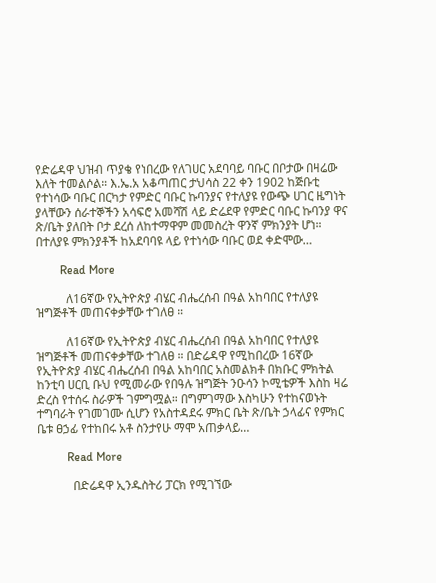የድሬዳዋ ህዝብ ጥያቄ የነበረው የለገሀር አደባባይ ባቡር በቦታው በዛሬው እለት ተመልሶል። እ.ኤ.አ አቆጣጠር ታህሳስ 22 ቀን 1902 ከጅቡቲ የተነሳው ባቡር በርካታ የምድር ባቡር ኩባንያና የተለያዩ የውጭ ሀገር ዜግነት ያላቸውን ሰራተኞችን አሳፍሮ አመሻሽ ላይ ድሬደዋ የምድር ባቡር ኩባንያ ዋና ጽ/ቤት ያለበት ቦታ ደረሰ ለከተማዋም መመስረት ዋንኛ ምክንያት ሆነ። በተለያዩ ምክንያቶች ከአደባባዩ ላይ የተነሳው ባቡር ወደ ቀድሞው…

        Read More

          ለ16ኛው የኢትዮጵያ ብሄር ብሔረሰብ በዓል አከባበር የተለያዩ ዝግጅቶች መጠናቀቃቸው ተገለፀ ።

          ለ16ኛው የኢትዮጵያ ብሄር ብሔረሰብ በዓል አከባበር የተለያዩ ዝግጅቶች መጠናቀቃቸው ተገለፀ ። በድሬዳዋ የሚከበረው 16ኛው የኢትዮጵያ ብሄር ብሔረሰብ በዓል አከባበር አስመልክቶ በክቡር ምክትል ከንቲባ ሀርቢ ቡህ የሚመራው የበዓሉ ዝግጅት ንዑሳን ኮሚቴዎች እስከ ዛሬ ድረስ የተሰሩ ስራዎች ገምግሟል። በግምገማው እስካሁን የተከናወኑት ተግባራት የገመገሙ ሲሆን የአስተዳደሩ ምክር ቤት ጽ/ቤት ኃላፊና የምክር ቤቱ ፀኃፊ የተከበሩ አቶ ስንታየሁ ማሞ አጠቃላይ…

          Read More

            በድሬዳዋ ኢንዱስትሪ ፓርክ የሚገኘው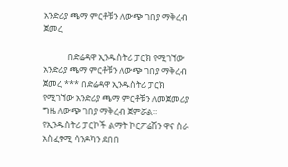አንድሪያ ጫማ ምርቶቹን ለውጭ ገበያ ማቅረብ ጀመረ

            በድሬዳዋ ኢንዱስትሪ ፓርክ የሚገኘው አንድሪያ ጫማ ምርቶቹን ለውጭ ገበያ ማቅረብ ጀመረ *** በድሬዳዋ ኢንዱስትሪ ፓርክ የሚገኘው አንድሪያ ጫማ ምርቶቹን ለመጀመሪያ ግዜ ለውጭ ገበያ ማቅረብ ጀምሯል። የኢንዱስትሪ ፓርኮች ልማት ኮርፖሬሽን ዋና ስራ አስፈፃሚ ሳንዶካን ደበበ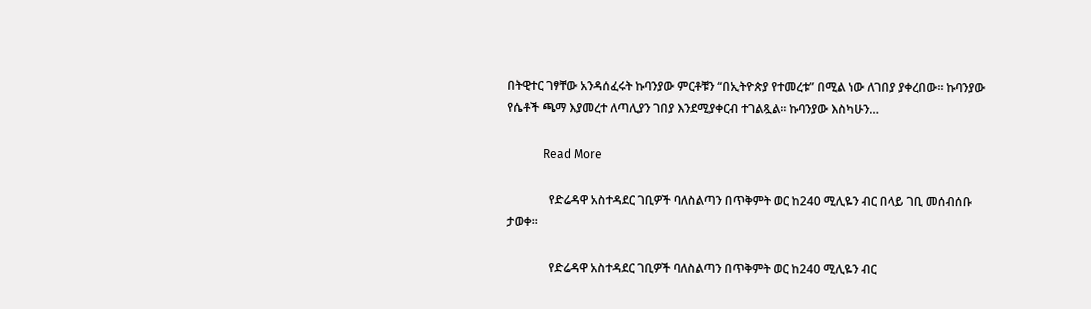በትዊተር ገፃቸው አንዳሰፈሩት ኩባንያው ምርቶቹን “በኢትዮጵያ የተመረቱ” በሚል ነው ለገበያ ያቀረበው። ኩባንያው የሴቶች ጫማ እያመረተ ለጣሊያን ገበያ እንደሚያቀርብ ተገልጿል። ኩባንያው እስካሁን…

            Read More

              የድሬዳዋ አስተዳደር ገቢዎች ባለስልጣን በጥቅምት ወር ከ240 ሚሊዬን ብር በላይ ገቢ መሰብሰቡ ታወቀ፡፡

              የድሬዳዋ አስተዳደር ገቢዎች ባለስልጣን በጥቅምት ወር ከ240 ሚሊዬን ብር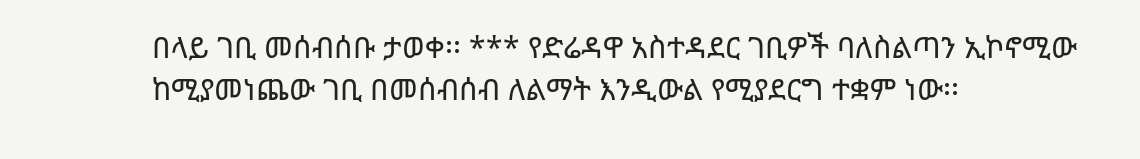በላይ ገቢ መሰብሰቡ ታወቀ፡፡ *** የድሬዳዋ አስተዳደር ገቢዎች ባለስልጣን ኢኮኖሚው ከሚያመነጨው ገቢ በመሰብሰብ ለልማት እንዲውል የሚያደርግ ተቋም ነው፡፡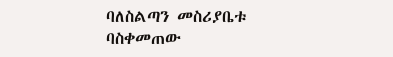ባለስልጣን መስሪያቤቱ ባስቀመጠው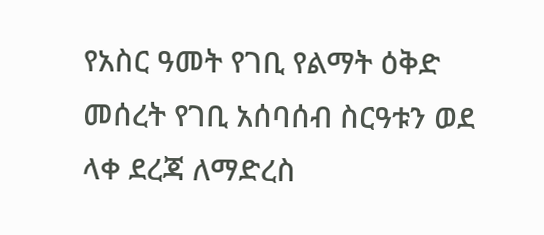የአስር ዓመት የገቢ የልማት ዕቅድ መሰረት የገቢ አሰባሰብ ስርዓቱን ወደ ላቀ ደረጃ ለማድረስ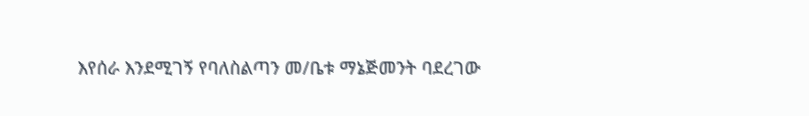እየሰራ እንደሚገኝ የባለስልጣን መ/ቤቱ ማኔጅመንት ባደረገው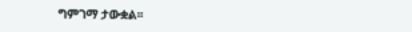ግምገማ ታውቋል፡፡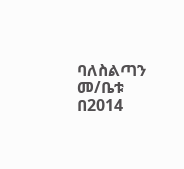ባለስልጣን መ/ቤቱ በ2014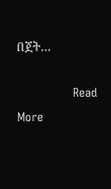በጀት…

              Read More